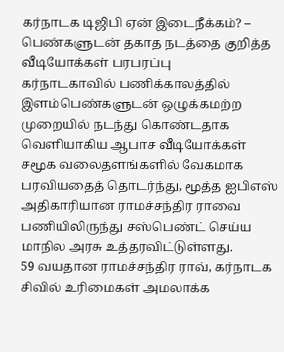கர்நாடக டிஜிபி ஏன் இடைநீக்கம்? – பெண்களுடன் தகாத நடத்தை குறித்த வீடியோக்கள் பரபரப்பு
கர்நாடகாவில் பணிக்காலத்தில் இளம்பெண்களுடன் ஒழுக்கமற்ற முறையில் நடந்து கொண்டதாக வெளியாகிய ஆபாச வீடியோக்கள் சமூக வலைதளங்களில் வேகமாக பரவியதைத் தொடர்ந்து, மூத்த ஐபிஎஸ் அதிகாரியான ராமச்சந்திர ராவை பணியிலிருந்து சஸ்பெண்ட் செய்ய மாநில அரசு உத்தரவிட்டுள்ளது.
59 வயதான ராமச்சந்திர ராவ், கர்நாடக சிவில் உரிமைகள் அமலாக்க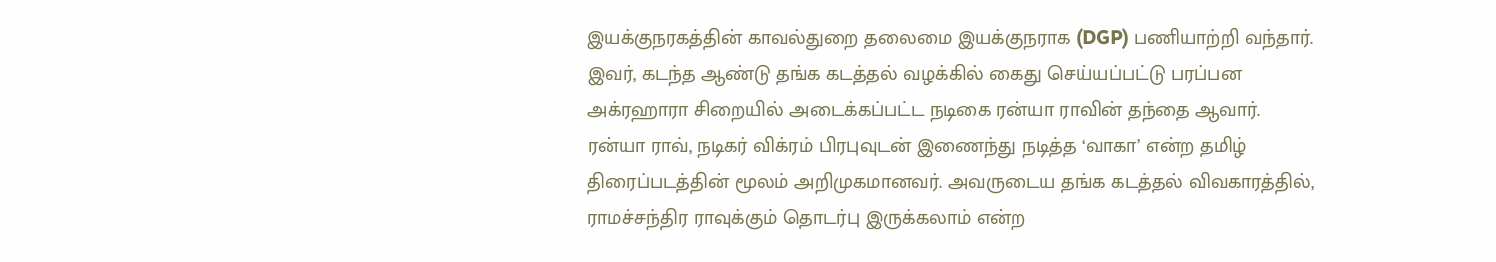இயக்குநரகத்தின் காவல்துறை தலைமை இயக்குநராக (DGP) பணியாற்றி வந்தார். இவர், கடந்த ஆண்டு தங்க கடத்தல் வழக்கில் கைது செய்யப்பட்டு பரப்பன அக்ரஹாரா சிறையில் அடைக்கப்பட்ட நடிகை ரன்யா ராவின் தந்தை ஆவார்.
ரன்யா ராவ், நடிகர் விக்ரம் பிரபுவுடன் இணைந்து நடித்த ‘வாகா’ என்ற தமிழ் திரைப்படத்தின் மூலம் அறிமுகமானவர். அவருடைய தங்க கடத்தல் விவகாரத்தில், ராமச்சந்திர ராவுக்கும் தொடர்பு இருக்கலாம் என்ற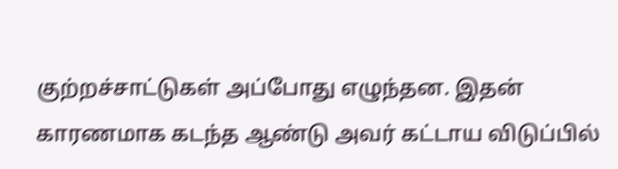குற்றச்சாட்டுகள் அப்போது எழுந்தன. இதன் காரணமாக கடந்த ஆண்டு அவர் கட்டாய விடுப்பில்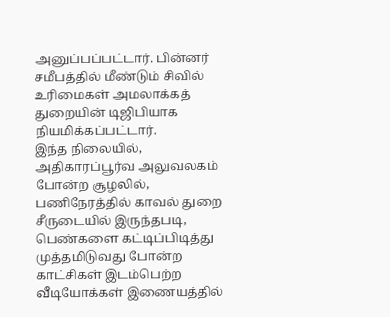அனுப்பப்பட்டார். பின்னர் சமீபத்தில் மீண்டும் சிவில் உரிமைகள் அமலாக்கத் துறையின் டிஜிபியாக நியமிக்கப்பட்டார்.
இந்த நிலையில், அதிகாரப்பூர்வ அலுவலகம் போன்ற சூழலில், பணிநேரத்தில் காவல் துறை சீருடையில் இருந்தபடி, பெண்களை கட்டிப்பிடித்து முத்தமிடுவது போன்ற காட்சிகள் இடம்பெற்ற வீடியோக்கள் இணையத்தில்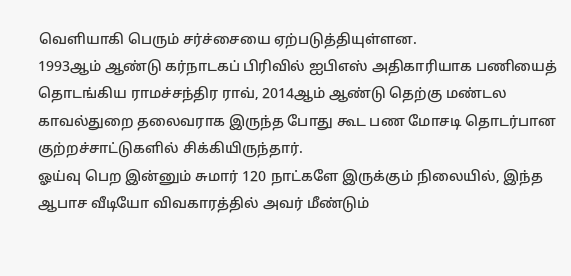வெளியாகி பெரும் சர்ச்சையை ஏற்படுத்தியுள்ளன.
1993ஆம் ஆண்டு கர்நாடகப் பிரிவில் ஐபிஎஸ் அதிகாரியாக பணியைத் தொடங்கிய ராமச்சந்திர ராவ், 2014ஆம் ஆண்டு தெற்கு மண்டல காவல்துறை தலைவராக இருந்த போது கூட பண மோசடி தொடர்பான குற்றச்சாட்டுகளில் சிக்கியிருந்தார்.
ஓய்வு பெற இன்னும் சுமார் 120 நாட்களே இருக்கும் நிலையில், இந்த ஆபாச வீடியோ விவகாரத்தில் அவர் மீண்டும்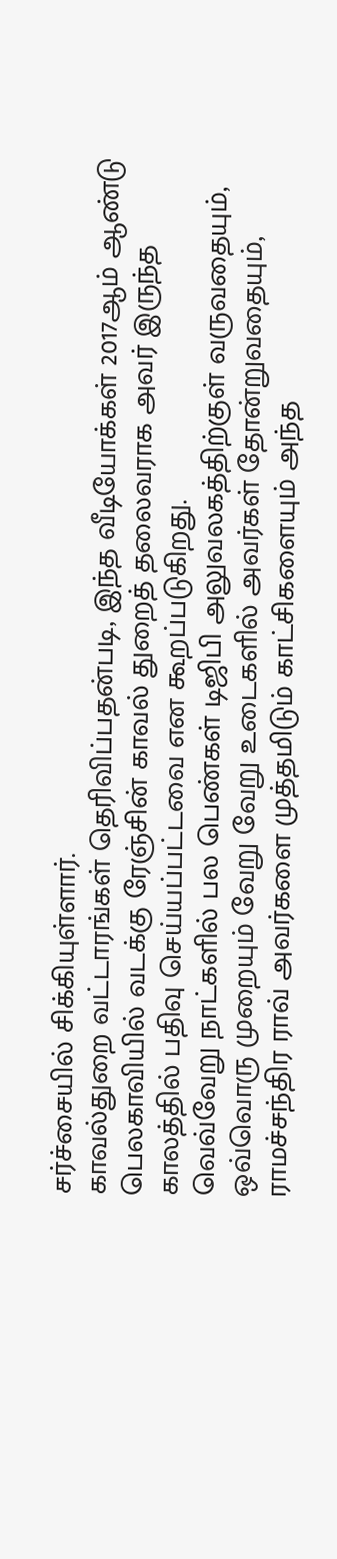சர்ச்சையில் சிக்கியுள்ளார்.
காவல்துறை வட்டாரங்கள் தெரிவிப்பதன்படி, இந்த வீடியோக்கள் 2017ஆம் ஆண்டு பெலகாவியில் வடக்கு ரேஞ்சின் காவல் துறைத் தலைவராக அவர் இருந்த காலத்தில் பதிவு செய்யப்பட்டவை என கூறப்படுகிறது.
வெவ்வேறு நாட்களில் பல பெண்கள் டிஜிபி அலுவலகத்திற்குள் வருவதையும், ஒவ்வொரு முறையும் வேறு வேறு உடைகளில் அவர்கள் தோன்றுவதையும், ராமச்சந்திர ராவ் அவர்களை முத்தமிடும் காட்சிகளையும் அந்த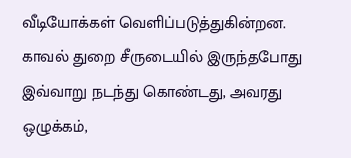வீடியோக்கள் வெளிப்படுத்துகின்றன.
காவல் துறை சீருடையில் இருந்தபோது இவ்வாறு நடந்து கொண்டது, அவரது ஒழுக்கம்,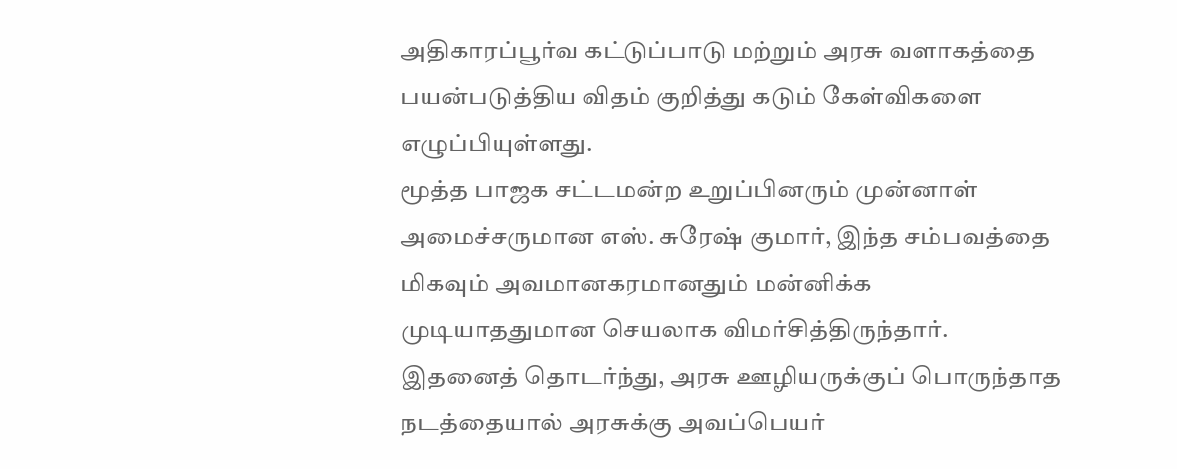அதிகாரப்பூர்வ கட்டுப்பாடு மற்றும் அரசு வளாகத்தை பயன்படுத்திய விதம் குறித்து கடும் கேள்விகளை எழுப்பியுள்ளது.
மூத்த பாஜக சட்டமன்ற உறுப்பினரும் முன்னாள் அமைச்சருமான எஸ். சுரேஷ் குமார், இந்த சம்பவத்தை மிகவும் அவமானகரமானதும் மன்னிக்க முடியாததுமான செயலாக விமர்சித்திருந்தார்.
இதனைத் தொடர்ந்து, அரசு ஊழியருக்குப் பொருந்தாத நடத்தையால் அரசுக்கு அவப்பெயர்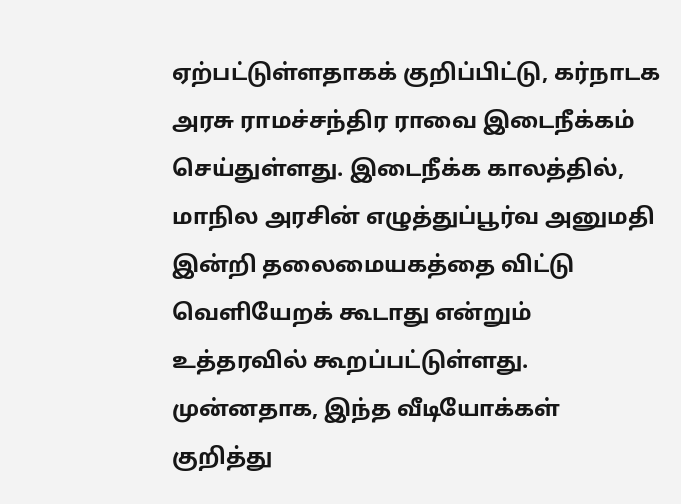ஏற்பட்டுள்ளதாகக் குறிப்பிட்டு, கர்நாடக அரசு ராமச்சந்திர ராவை இடைநீக்கம் செய்துள்ளது. இடைநீக்க காலத்தில், மாநில அரசின் எழுத்துப்பூர்வ அனுமதி இன்றி தலைமையகத்தை விட்டு வெளியேறக் கூடாது என்றும் உத்தரவில் கூறப்பட்டுள்ளது.
முன்னதாக, இந்த வீடியோக்கள் குறித்து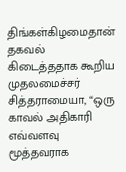திங்கள்கிழமைதான் தகவல் கிடைத்ததாக கூறிய முதலமைச்சர் சித்தராமையா, “ஒரு காவல் அதிகாரி எவ்வளவு மூத்தவராக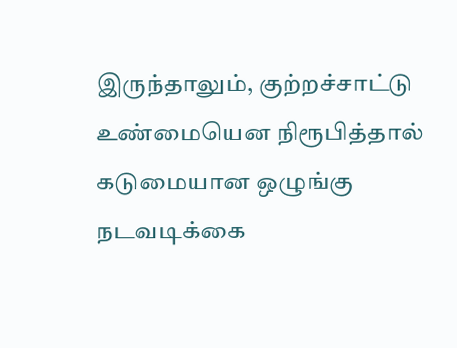இருந்தாலும், குற்றச்சாட்டு உண்மையென நிரூபித்தால் கடுமையான ஒழுங்கு நடவடிக்கை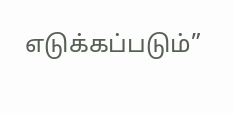எடுக்கப்படும்”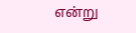என்று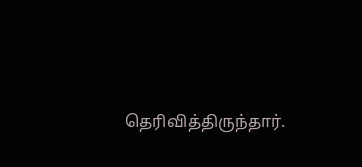தெரிவித்திருந்தார்.